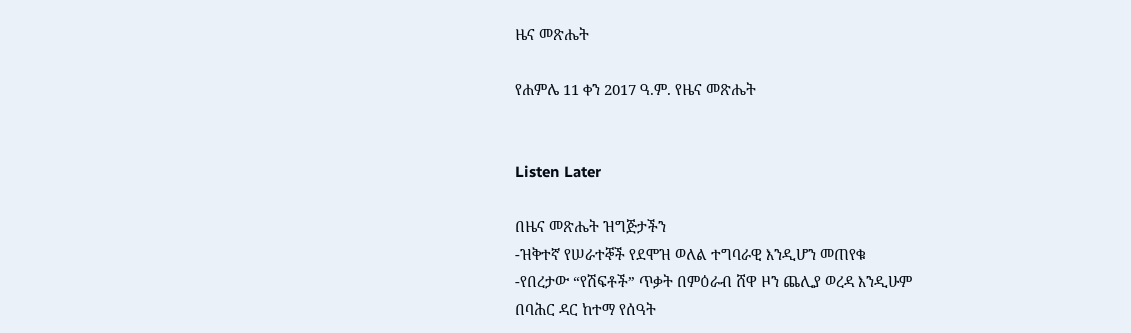ዜና መጽሔት

የሐምሌ 11 ቀን 2017 ዓ.ም. የዜና መጽሔት


Listen Later

በዜና መጽሔት ዝግጅታችን
-ዝቅተኛ የሠራተኞች የደሞዝ ወለል ተግባራዊ እንዲሆን መጠየቁ
-የበረታው “የሽፍቶች” ጥቃት በምዕራብ ሸዋ ዞን ጨሊያ ወረዳ እንዲሁም
በባሕር ዳር ከተማ የሰዓት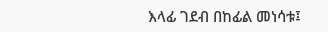እላፊ ገደብ በከፊል መነሳቱ፤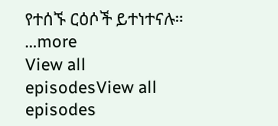የተሰኙ ርዕሶች ይተነተናሉ።
...more
View all episodesView all episodes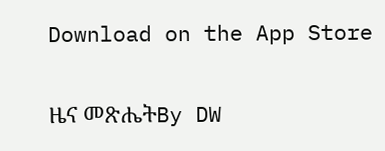Download on the App Store

ዜና መጽሔትBy DW